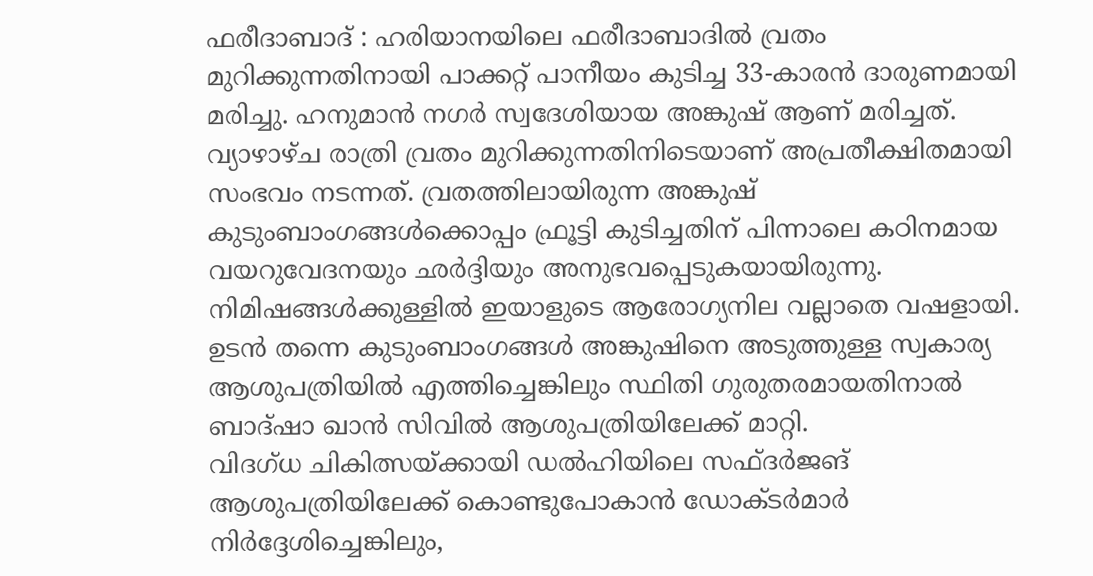ഫരീദാബാദ് : ഹരിയാനയിലെ ഫരീദാബാദിൽ വ്രതം മുറിക്കുന്നതിനായി പാക്കറ്റ് പാനീയം കുടിച്ച 33-കാരൻ ദാരുണമായി മരിച്ചു. ഹനുമാൻ നഗർ സ്വദേശിയായ അങ്കുഷ് ആണ് മരിച്ചത്. വ്യാഴാഴ്ച രാത്രി വ്രതം മുറിക്കുന്നതിനിടെയാണ് അപ്രതീക്ഷിതമായി സംഭവം നടന്നത്. വ്രതത്തിലായിരുന്ന അങ്കുഷ് കുടുംബാംഗങ്ങൾക്കൊപ്പം ഫ്രൂട്ടി കുടിച്ചതിന് പിന്നാലെ കഠിനമായ വയറുവേദനയും ഛർദ്ദിയും അനുഭവപ്പെടുകയായിരുന്നു. നിമിഷങ്ങൾക്കുള്ളിൽ ഇയാളുടെ ആരോഗ്യനില വല്ലാതെ വഷളായി. ഉടൻ തന്നെ കുടുംബാംഗങ്ങൾ അങ്കുഷിനെ അടുത്തുള്ള സ്വകാര്യ ആശുപത്രിയിൽ എത്തിച്ചെങ്കിലും സ്ഥിതി ഗുരുതരമായതിനാൽ ബാദ്ഷാ ഖാൻ സിവിൽ ആശുപത്രിയിലേക്ക് മാറ്റി.
വിദഗ്ധ ചികിത്സയ്ക്കായി ഡൽഹിയിലെ സഫ്ദർജങ് ആശുപത്രിയിലേക്ക് കൊണ്ടുപോകാൻ ഡോക്ടർമാർ നിർദ്ദേശിച്ചെങ്കിലും,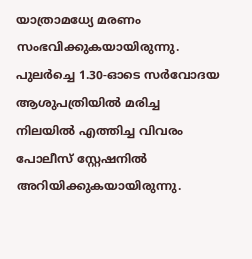യാത്രാമധ്യേ മരണം സംഭവിക്കുകയായിരുന്നു. പുലർച്ചെ 1.30-ഓടെ സർവോദയ ആശുപത്രിയിൽ മരിച്ച നിലയിൽ എത്തിച്ച വിവരം പോലീസ് സ്റ്റേഷനിൽ അറിയിക്കുകയായിരുന്നു.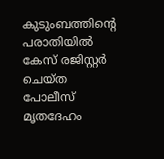കുടുംബത്തിന്റെ പരാതിയിൽ കേസ് രജിസ്റ്റർ ചെയ്ത പോലീസ് മൃതദേഹം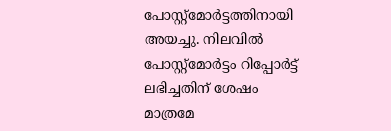പോസ്റ്റ്മോർട്ടത്തിനായി അയച്ചു. നിലവിൽ പോസ്റ്റ്മോർട്ടം റിപ്പോർട്ട് ലഭിച്ചതിന് ശേഷം മാത്രമേ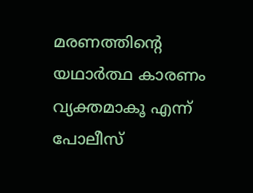മരണത്തിന്റെ യഥാർത്ഥ കാരണം വ്യക്തമാകൂ എന്ന് പോലീസ്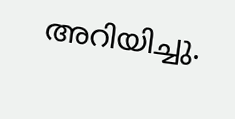അറിയിച്ചു.